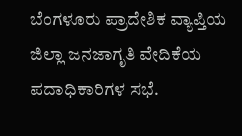ಬೆಂಗಳೂರು ಪ್ರಾದೇಶಿಕ ವ್ಯಾಪ್ತಿಯ ಜಿಲ್ಲಾ ಜನಜಾಗೃತಿ ವೇದಿಕೆಯ ಪದಾಧಿಕಾರಿಗಳ ಸಭೆ.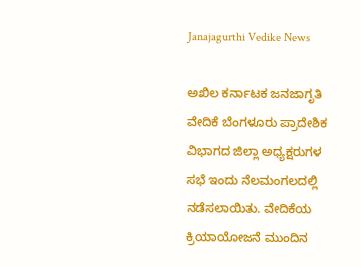Janajagurthi Vedike News

ಅಖಿಲ ಕರ್ನಾಟಕ ಜನಜಾಗೃತಿ ವೇದಿಕೆ ಬೆಂಗಳೂರು ಪ್ರಾದೇಶಿಕ ವಿಭಾಗದ ಜಿಲ್ಲಾ ಅಧ್ಯಕ್ಷರುಗಳ ಸಭೆ ಇಂದು ನೆಲಮಂಗಲದಲ್ಲಿ ನಡೆಸಲಾಯಿತು. ವೇದಿಕೆಯ ಕ್ರಿಯಾಯೋಜನೆ ಮುಂದಿನ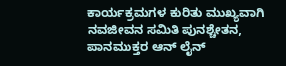ಕಾರ್ಯಕ್ರಮಗಳ ಕುರಿತು ಮುಖ್ಯವಾಗಿ ನವಜೀವನ ಸಮಿತಿ ಪುನಶ್ಚೇತನ, ಪಾನಮುಕ್ತರ ಆನ್ ಲೈನ್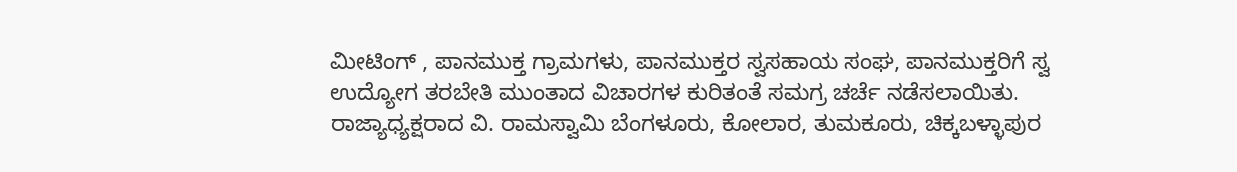ಮೀಟಿಂಗ್ , ಪಾನಮುಕ್ತ ಗ್ರಾಮಗಳು, ಪಾನಮುಕ್ತರ ಸ್ವಸಹಾಯ ಸಂಘ, ಪಾನಮುಕ್ತರಿಗೆ ಸ್ವ ಉದ್ಯೋಗ ತರಬೇತಿ ಮುಂತಾದ ವಿಚಾರಗಳ ಕುರಿತಂತೆ ಸಮಗ್ರ ಚರ್ಚೆ ನಡೆಸಲಾಯಿತು. ರಾಜ್ಯಾಧ್ಯಕ್ಷರಾದ ವಿ. ರಾಮಸ್ವಾಮಿ ಬೆಂಗಳೂರು, ಕೋಲಾರ, ತುಮಕೂರು, ಚಿಕ್ಕಬಳ್ಳಾಪುರ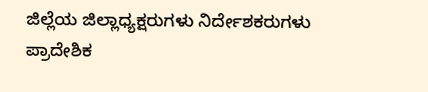ಜಿಲ್ಲೆಯ ಜಿಲ್ಲಾಧ್ಯಕ್ಷರುಗಳು ನಿರ್ದೇಶಕರುಗಳು ಪ್ರಾದೇಶಿಕ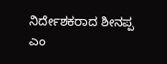ನಿರ್ದೇಶಕರಾದ ಶೀನಪ್ಪ ಎಂ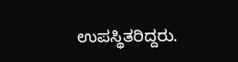ಉಪಸ್ಥಿತರಿದ್ದರು.